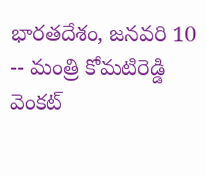భారతదేశం, జనవరి 10 -- మంత్రి కోమటిరెడ్డి వెంకట్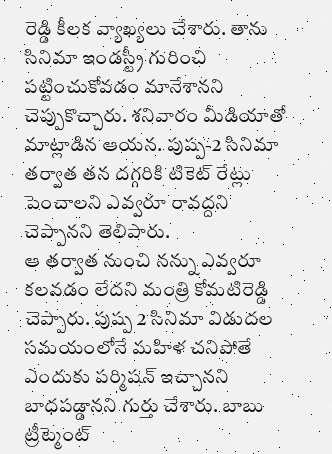రెడ్డి కీలక వ్యాఖ్యలు చేశారు. తాను సినిమా ఇండస్ట్రీ గురించి పట్టించుకోవడం మానేశానని చెప్పుకొచ్చారు. శనివారం మీడియాతో మాట్లాడిన ఆయన. పుష్ప-2 సినిమా తర్వాత తన దగ్గరికి టికెట్ రేట్లు పెంచాలని ఎవ్వరూ రావద్దని చెప్పానని తెలిపారు.
ఆ తర్వాత నుంచి నన్ను ఎవ్వరూ కలవడం లేదని మంత్రి కోమటిరెడ్డి చెప్పారు. పుష్ప 2 సినిమా విడుదల సమయంలోనే మహిళ చనిపోతే ఎందుకు పర్మిషన్ ఇచ్చానని బాధపడ్డానని గుర్తు చేశారు. బాబు ట్రీట్మెంట్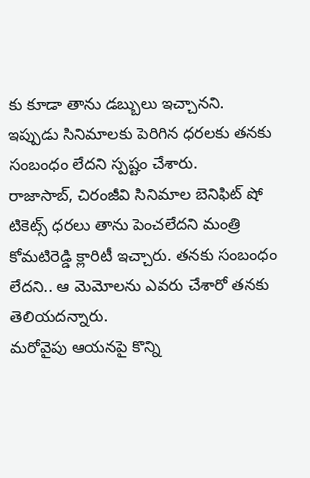కు కూడా తాను డబ్బులు ఇచ్చానని. ఇప్పుడు సినిమాలకు పెరిగిన ధరలకు తనకు సంబంధం లేదని స్పష్టం చేశారు.
రాజాసాబ్, చిరంజీవి సినిమాల బెనిఫిట్ షో టికెట్స్ ధరలు తాను పెంచలేదని మంత్రి కోమటిరెడ్డి క్లారిటీ ఇచ్చారు. తనకు సంబంధం లేదని.. ఆ మెమోలను ఎవరు చేశారో తనకు తెలియదన్నారు.
మరోవైపు ఆయనపై కొన్ని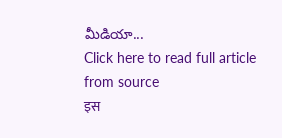మీడియా...
Click here to read full article from source
इस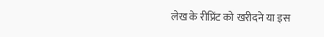लेख के रीप्रिंट को खरीदने या इस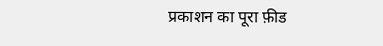प्रकाशन का पूरा फ़ीड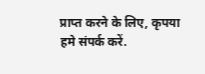प्राप्त करने के लिए, कृपया
हमे संपर्क करें.